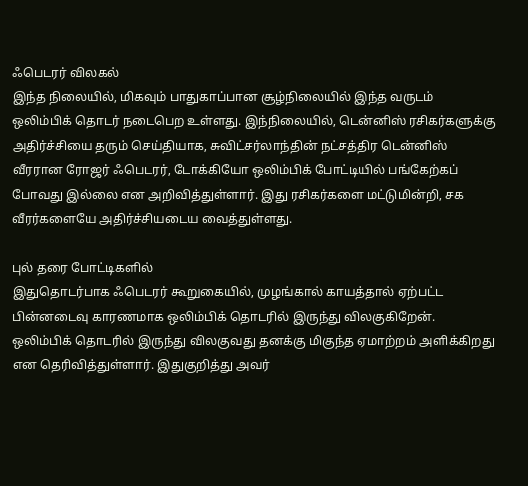ஃபெடரர் விலகல்
இந்த நிலையில், மிகவும் பாதுகாப்பான சூழ்நிலையில் இந்த வருடம் ஒலிம்பிக் தொடர் நடைபெற உள்ளது. இந்நிலையில், டென்னிஸ் ரசிகர்களுக்கு அதிர்ச்சியை தரும் செய்தியாக, சுவிட்சர்லாந்தின் நட்சத்திர டென்னிஸ் வீரரான ரோஜர் ஃபெடரர், டோக்கியோ ஒலிம்பிக் போட்டியில் பங்கேற்கப் போவது இல்லை என அறிவித்துள்ளார். இது ரசிகர்களை மட்டுமின்றி, சக வீரர்களையே அதிர்ச்சியடைய வைத்துள்ளது.

புல் தரை போட்டிகளில்
இதுதொடர்பாக ஃபெடரர் கூறுகையில், முழங்கால் காயத்தால் ஏற்பட்ட பின்னடைவு காரணமாக ஒலிம்பிக் தொடரில் இருந்து விலகுகிறேன். ஒலிம்பிக் தொடரில் இருந்து விலகுவது தனக்கு மிகுந்த ஏமாற்றம் அளிக்கிறது என தெரிவித்துள்ளார். இதுகுறித்து அவர்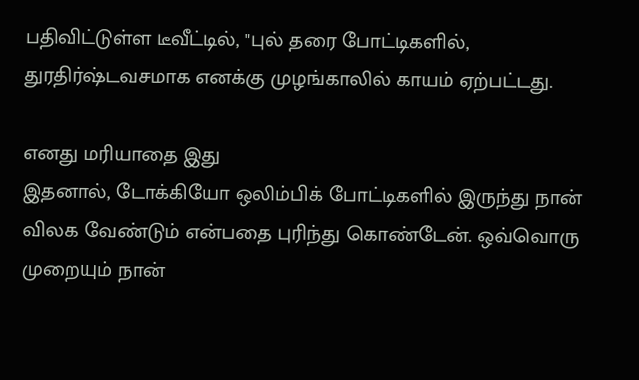பதிவிட்டுள்ள டீவீட்டில், "புல் தரை போட்டிகளில், துரதிர்ஷ்டவசமாக எனக்கு முழங்காலில் காயம் ஏற்பட்டது.

எனது மரியாதை இது
இதனால், டோக்கியோ ஒலிம்பிக் போட்டிகளில் இருந்து நான் விலக வேண்டும் என்பதை புரிந்து கொண்டேன். ஒவ்வொரு முறையும் நான்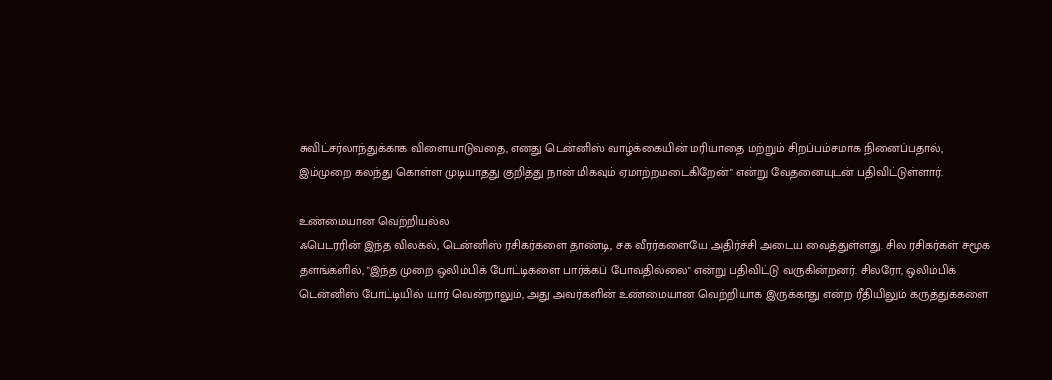சுவிட்சர்லாந்துக்காக விளையாடுவதை, எனது டென்னிஸ் வாழ்க்கையின் மரியாதை மற்றும் சிறப்பம்சமாக நினைப்பதால், இம்முறை கலந்து கொள்ள முடியாதது குறித்து நான் மிகவும் ஏமாற்றமடைகிறேன்" என்று வேதனையுடன் பதிவிட்டுள்ளார்.

உண்மையான வெற்றியல்ல
ஃபெடரரின் இந்த விலகல், டென்னிஸ் ரசிகர்களை தாண்டி, சக வீரர்களையே அதிர்ச்சி அடைய வைத்துள்ளது. சில ரசிகர்கள் சமூக தளங்களில், "இந்த முறை ஒலிம்பிக் போட்டிகளை பார்க்கப் போவதில்லை" என்று பதிவிட்டு வருகின்றனர். சிலரோ, ஒலிம்பிக் டென்னிஸ் போட்டியில் யார் வென்றாலும், அது அவர்களின் உண்மையான வெற்றியாக இருக்காது என்ற ரீதியிலும் கருத்துக்களை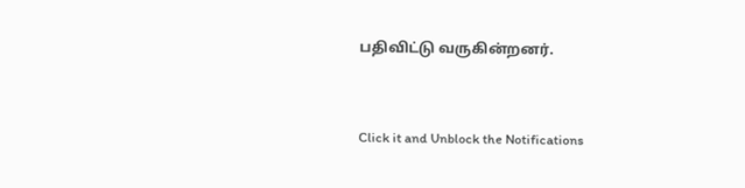பதிவிட்டு வருகின்றனர்.


Click it and Unblock the Notifications